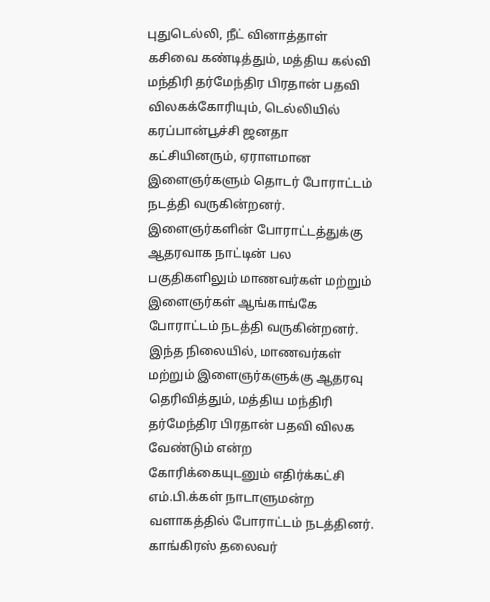புதுடெல்லி, நீட் வினாத்தாள் கசிவை கண்டித்தும், மத்திய கல்வி மந்திரி தர்மேந்திர பிரதான் பதவி விலகக்கோரியும், டெல்லியில் கரப்பான்பூச்சி ஜனதா கட்சியினரும், ஏராளமான இளைஞர்களும் தொடர் போராட்டம் நடத்தி வருகின்றனர். இளைஞர்களின் போராட்டத்துக்கு ஆதரவாக நாட்டின் பல பகுதிகளிலும் மாணவர்கள் மற்றும் இளைஞர்கள் ஆங்காங்கே போராட்டம் நடத்தி வருகின்றனர். இந்த நிலையில், மாணவர்கள் மற்றும் இளைஞர்களுக்கு ஆதரவு தெரிவித்தும், மத்திய மந்திரி தர்மேந்திர பிரதான் பதவி விலக வேண்டும் என்ற கோரிக்கையுடனும் எதிர்க்கட்சி எம்.பி.க்கள் நாடாளுமன்ற வளாகத்தில் போராட்டம் நடத்தினர். காங்கிரஸ் தலைவர்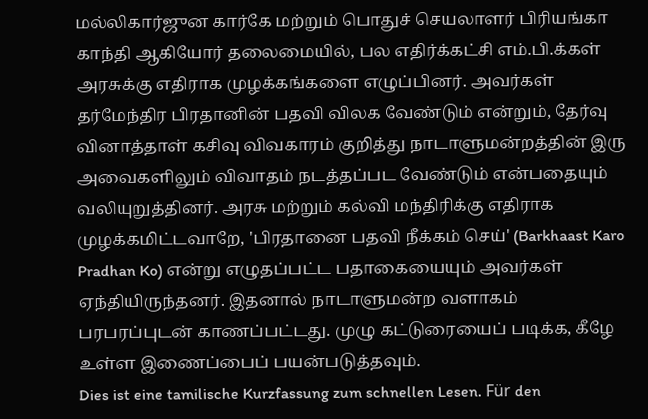மல்லிகார்ஜுன கார்கே மற்றும் பொதுச் செயலாளர் பிரியங்கா காந்தி ஆகியோர் தலைமையில், பல எதிர்க்கட்சி எம்.பி.க்கள் அரசுக்கு எதிராக முழக்கங்களை எழுப்பினர். அவர்கள் தர்மேந்திர பிரதானின் பதவி விலக வேண்டும் என்றும், தேர்வு வினாத்தாள் கசிவு விவகாரம் குறித்து நாடாளுமன்றத்தின் இரு அவைகளிலும் விவாதம் நடத்தப்பட வேண்டும் என்பதையும் வலியுறுத்தினர். அரசு மற்றும் கல்வி மந்திரிக்கு எதிராக முழக்கமிட்டவாறே, 'பிரதானை பதவி நீக்கம் செய்' (Barkhaast Karo Pradhan Ko) என்று எழுதப்பட்ட பதாகையையும் அவர்கள் ஏந்தியிருந்தனர். இதனால் நாடாளுமன்ற வளாகம் பரபரப்புடன் காணப்பட்டது. முழு கட்டுரையைப் படிக்க, கீழே உள்ள இணைப்பைப் பயன்படுத்தவும்.
Dies ist eine tamilische Kurzfassung zum schnellen Lesen. Für den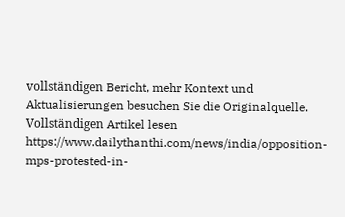vollständigen Bericht, mehr Kontext und Aktualisierungen besuchen Sie die Originalquelle.
Vollständigen Artikel lesen
https://www.dailythanthi.com/news/india/opposition-mps-protested-in-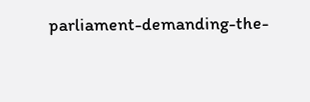parliament-demanding-the-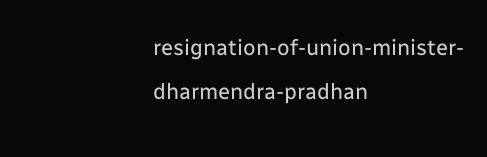resignation-of-union-minister-dharmendra-pradhan